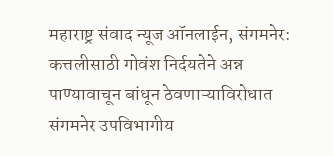महाराष्ट्र संवाद न्यूज ऑनलाईन, संगमनेर:
कत्तलीसाठी गोवंश निर्दयतेने अन्न पाण्यावाचून बांधून ठेवणाऱ्याविरोधात संगमनेर उपविभागीय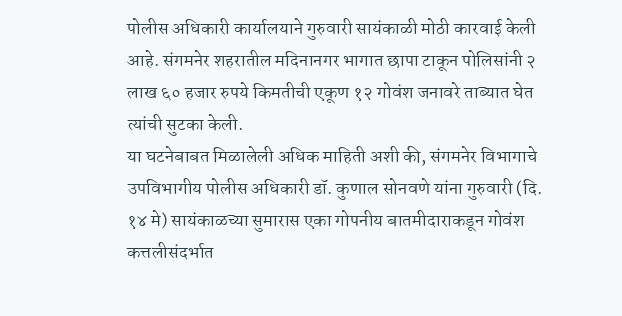पोलीस अधिकारी कार्यालयाने गुरुवारी सायंकाळी मोठी कारवाई केली आहे. संगमनेर शहरातील मदिनानगर भागात छापा टाकून पोलिसांनी २ लाख ६० हजार रुपये किमतीची एकूण १२ गोवंश जनावरे ताब्यात घेत त्यांची सुटका केली.
या घटनेबाबत मिळालेली अधिक माहिती अशी की, संगमनेर विभागाचे उपविभागीय पोलीस अधिकारी डॉ. कुणाल सोनवणे यांना गुरुवारी (दि. १४ मे) सायंकाळच्या सुमारास एका गोपनीय बातमीदाराकडून गोवंश कत्तलीसंदर्भात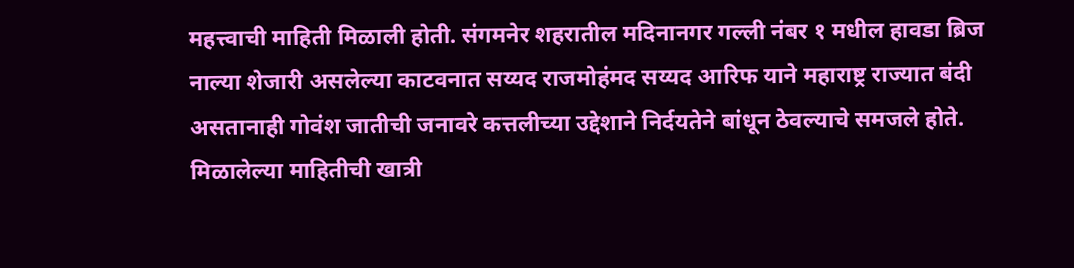महत्त्वाची माहिती मिळाली होती. संगमनेर शहरातील मदिनानगर गल्ली नंबर १ मधील हावडा ब्रिज नाल्या शेजारी असलेल्या काटवनात सय्यद राजमोहंमद सय्यद आरिफ याने महाराष्ट्र राज्यात बंदी असतानाही गोवंश जातीची जनावरे कत्तलीच्या उद्देशाने निर्दयतेने बांधून ठेवल्याचे समजले होते.
मिळालेल्या माहितीची खात्री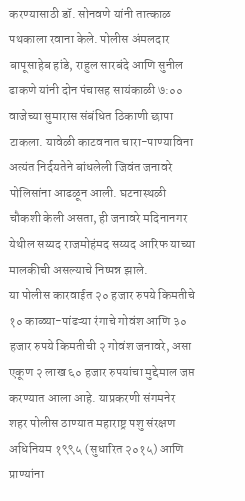करण्यासाठी डॉ. सोनवणे यांनी तात्काळ पथकाला रवाना केले. पोलीस अंमलदार बापूसाहेब हांडे, राहुल सारबंदे आणि सुनील ढाकणे यांनी दोन पंचासह सायंकाळी ७:०० वाजेच्या सुमारास संबंधित ठिकाणी छापा टाकला. यावेळी काटवनात चारा-पाण्याविना अत्यंत निर्दयतेने बांधलेली जिवंत जनावरे पोलिसांना आढळून आली. घटनास्थळी चौकशी केली असता, ही जनावरे मदिनानगर येथील सय्यद राजमोहंमद सय्यद आरिफ याच्या मालकीची असल्याचे निष्पन्न झाले.
या पोलीस कारवाईत २० हजार रुपये किमतीचे १० काळ्या-पांढऱ्या रंगाचे गोवंश आणि ३० हजार रुपये किमतीची २ गोवंश जनावरे, असा एकूण २ लाख ६० हजार रुपयांचा मुद्देमाल जप्त करण्यात आला आहे. याप्रकरणी संगमनेर शहर पोलीस ठाण्यात महाराष्ट्र पशु संरक्षण अधिनियम १९९५ (सुधारित २०१५) आणि प्राण्यांना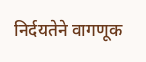निर्दयतेने वागणूक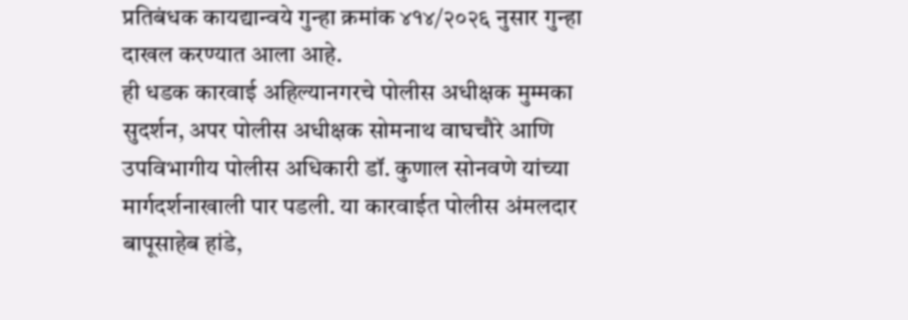प्रतिबंधक कायद्यान्वये गुन्हा क्रमांक ४१४/२०२६ नुसार गुन्हा दाखल करण्यात आला आहे.
ही धडक कारवाई अहिल्यानगरचे पोलीस अधीक्षक मुम्मका सुदर्शन, अपर पोलीस अधीक्षक सोमनाथ वाघचौरे आणि उपविभागीय पोलीस अधिकारी डॉ. कुणाल सोनवणे यांच्या मार्गदर्शनाखाली पार पडली. या कारवाईत पोलीस अंमलदार बापूसाहेब हांडे,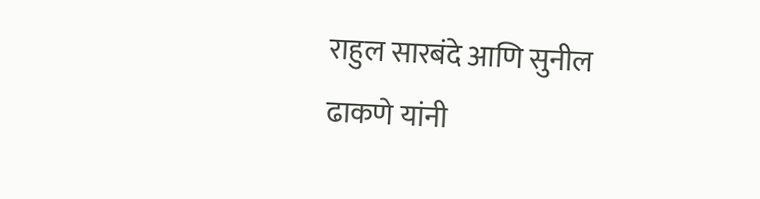राहुल सारबंदे आणि सुनील ढाकणे यांनी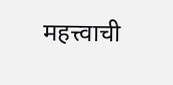महत्त्वाची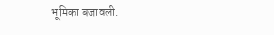भूमिका बजावली.